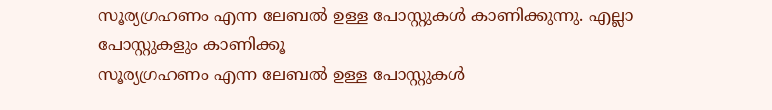സൂര്യഗ്രഹണം എന്ന ലേബല്‍ ഉള്ള പോസ്റ്റുകള്‍ കാണിക്കുന്നു. എല്ലാ പോസ്റ്റുകളും കാണിക്കൂ
സൂര്യഗ്രഹണം എന്ന ലേബല്‍ ഉള്ള പോസ്റ്റുകള്‍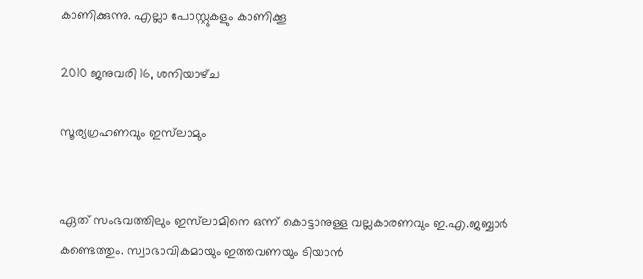കാണിക്കുന്നു. എല്ലാ പോസ്റ്റുകളും കാണിക്കൂ

2010 ജനുവരി 16, ശനിയാഴ്‌ച

സൂര്യഗ്രഹണവും ഇസ്‌ലാമും


ഏത് സംഭവത്തിലും ഇസ്‌ലാമിനെ ഒന്ന് കൊട്ടാനുള്ള വല്ലകാരണവും ഇ.എ.ജബ്ബാര്‍ കണ്ടെത്തും. സ്വാഭാവികമായും ഇത്തവണയും ടിയാന്‍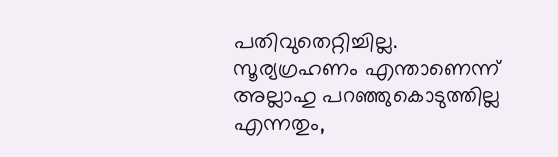പതിവുതെറ്റിച്ചില്ല. സൂര്യഗ്രഹണം എന്താണെന്ന് അല്ലാഹു പറഞ്ഞുകൊടുത്തില്ല എന്നതും,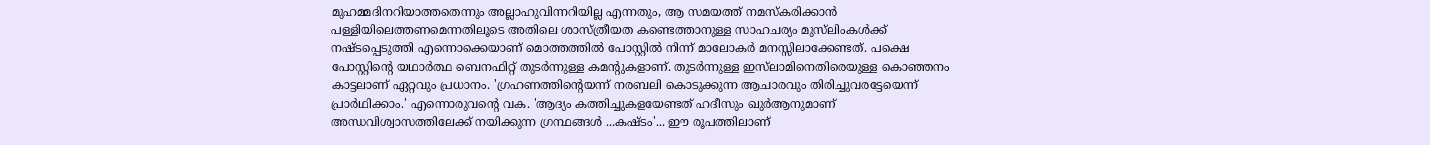മുഹമ്മദിനറിയാത്തതെന്നും അല്ലാഹുവിന്നറിയില്ല എന്നതും, ആ സമയത്ത് നമസ്‌കരിക്കാന്‍ പള്ളിയിലെത്തണമെന്നതിലൂടെ അതിലെ ശാസ്ത്രീയത കണ്ടെത്താനുള്ള സാഹചര്യം മുസ്‌ലിംകള്‍ക്ക് നഷ്ടപ്പെടുത്തി എന്നൊക്കെയാണ് മൊത്തത്തില്‍ പോസ്റ്റില്‍ നിന്ന് മാലോകര്‍ മനസ്സിലാക്കേണ്ടത്. പക്ഷെ പോസ്റ്റിന്റെ യഥാര്‍ത്ഥ ബെനഫിറ്റ് തുടര്‍ന്നുള്ള കമന്റുകളാണ്. തുടര്‍ന്നുള്ള ഇസ്‌ലാമിനെതിരെയുള്ള കൊഞ്ഞനം കാട്ടലാണ് ഏറ്റവും പ്രധാനം. 'ഗ്രഹണത്തിന്റെയന്ന് നരബലി കൊടുക്കുന്ന ആചാരവും തിരിച്ചുവരട്ടേയെന്ന് പ്രാര്‍ഥിക്കാം.' എന്നൊരുവന്റെ വക. 'ആദ്യം കത്തിച്ചുകളയേണ്ടത് ഹദീസും ഖുര്‍ആനുമാണ് അന്ധവിശ്വാസത്തിലേക്ക് നയിക്കുന്ന ഗ്രന്ഥങ്ങള്‍ ...കഷ്ടം'... ഈ രൂപത്തിലാണ്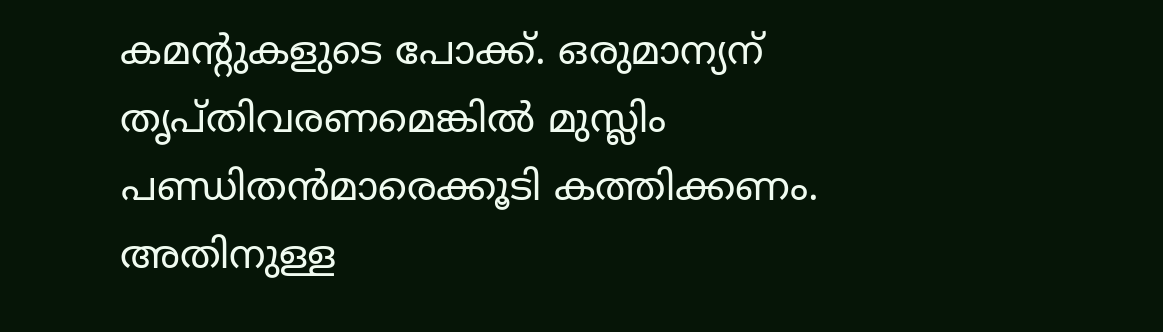കമന്റുകളുടെ പോക്ക്. ഒരുമാന്യന് തൃപ്തിവരണമെങ്കില്‍ മുസ്ലിം പണ്ഡിതന്‍മാരെക്കൂടി കത്തിക്കണം. അതിനുള്ള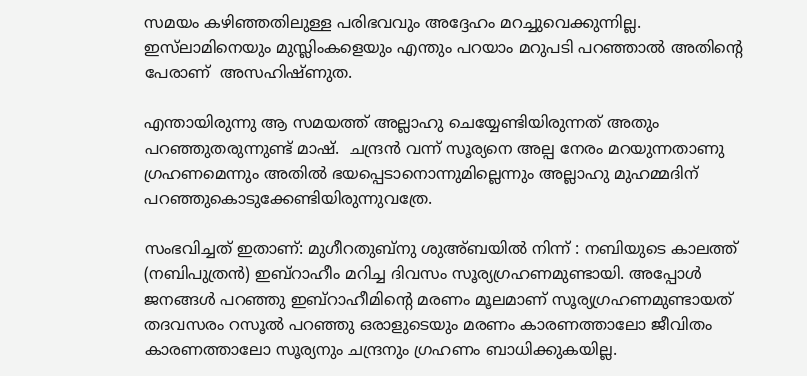സമയം കഴിഞ്ഞതിലുള്ള പരിഭവവും അദ്ദേഹം മറച്ചുവെക്കുന്നില്ല. ഇസ്‌ലാമിനെയും മുസ്ലിംകളെയും എന്തും പറയാം മറുപടി പറഞ്ഞാല്‍ അതിന്റെ പേരാണ്  അസഹിഷ്ണുത.

എന്തായിരുന്നു ആ സമയത്ത് അല്ലാഹു ചെയ്യേണ്ടിയിരുന്നത് അതും പറഞ്ഞുതരുന്നുണ്ട് മാഷ്.  ചന്ദ്രന്‍ വന്ന് സൂര്യനെ അല്പ നേരം മറയുന്നതാണു ഗ്രഹണമെന്നും അതില്‍ ഭയപ്പെടാനൊന്നുമില്ലെന്നും അല്ലാഹു മുഹമ്മദിന് പറഞ്ഞുകൊടുക്കേണ്ടിയിരുന്നുവത്രേ.

സംഭവിച്ചത് ഇതാണ്: മുഗീറതുബ്‌നു ശുഅ്ബയില്‍ നിന്ന് : നബിയുടെ കാലത്ത് (നബിപുത്രന്‍) ഇബ്‌റാഹീം മറിച്ച ദിവസം സൂര്യഗ്രഹണമുണ്ടായി. അപ്പോള്‍ ജനങ്ങള്‍ പറഞ്ഞു ഇബ്‌റാഹീമിന്റെ മരണം മൂലമാണ് സൂര്യഗ്രഹണമുണ്ടായത് തദവസരം റസൂല്‍ പറഞ്ഞു ഒരാളുടെയും മരണം കാരണത്താലോ ജീവിതം കാരണത്താലോ സൂര്യനും ചന്ദ്രനും ഗ്രഹണം ബാധിക്കുകയില്ല.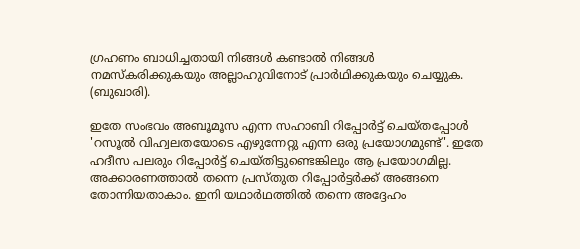ഗ്രഹണം ബാധിച്ചതായി നിങ്ങള്‍ കണ്ടാല്‍ നിങ്ങള്‍ നമസ്‌കരിക്കുകയും അല്ലാഹുവിനോട് പ്രാര്‍ഥിക്കുകയും ചെയ്യുക. (ബുഖാരി).

ഇതേ സംഭവം അബൂമൂസ എന്ന സഹാബി റിപ്പോര്‍ട്ട് ചെയ്തപ്പോള്‍ 'റസൂല്‍ വിഹ്വലതയോടെ എഴുന്നേറ്റു എന്ന ഒരു പ്രയോഗമുണ്ട്'. ഇതേ ഹദീസ പലരും റിപ്പോര്‍ട്ട് ചെയ്തിട്ടുണ്ടെങ്കിലും ആ പ്രയോഗമില്ല. അക്കാരണത്താല്‍ തന്നെ പ്രസ്തുത റിപ്പോര്‍ട്ടര്‍ക്ക് അങ്ങനെ തോന്നിയതാകാം. ഇനി യഥാര്‍ഥത്തില്‍ തന്നെ അദ്ദേഹം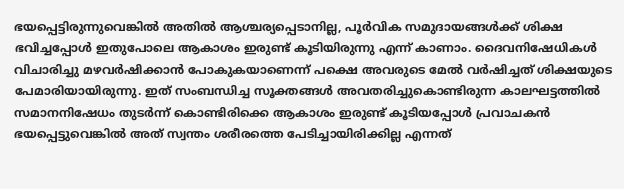ഭയപ്പെട്ടിരുന്നുവെങ്കില്‍ അതില്‍ ആശ്ചര്യപ്പെടാനില്ല, പൂര്‍വിക സമുദായങ്ങള്‍ക്ക് ശിക്ഷ ഭവിച്ചപ്പോള്‍ ഇതുപോലെ ആകാശം ഇരുണ്ട് കൂടിയിരുന്നു എന്ന് കാണാം. ദൈവനിഷേധികള്‍ വിചാരിച്ചു മഴവര്‍ഷിക്കാന്‍ പോകുകയാണെന്ന് പക്ഷെ അവരുടെ മേല്‍ വര്‍ഷിച്ചത് ശിക്ഷയുടെ പേമാരിയായിരുന്നു. ഇത് സംബന്ധിച്ച സൂക്തങ്ങള്‍ അവതരിച്ചുകൊണ്ടിരുന്ന കാലഘട്ടത്തില്‍ സമാനനിഷേധം തുടര്‍ന്ന് കൊണ്ടിരിക്കെ ആകാശം ഇരുണ്ട് കൂടിയപ്പോള്‍ പ്രവാചകന്‍ ഭയപ്പെട്ടുവെങ്കില്‍ അത് സ്വന്തം ശരീരത്തെ പേടിച്ചായിരിക്കില്ല എന്നത്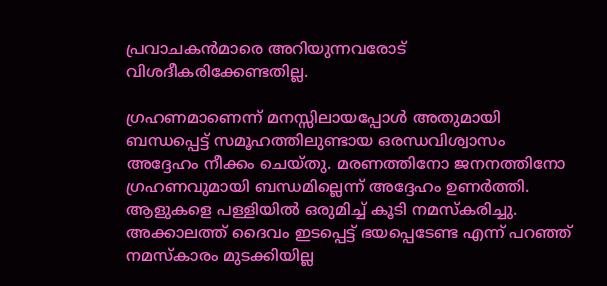പ്രവാചകന്‍മാരെ അറിയുന്നവരോട് വിശദീകരിക്കേണ്ടതില്ല.

ഗ്രഹണമാണെന്ന് മനസ്സിലായപ്പോള്‍ അതുമായി ബന്ധപ്പെട്ട് സമൂഹത്തിലുണ്ടായ ഒരന്ധവിശ്വാസം അദ്ദേഹം നീക്കം ചെയ്തു. മരണത്തിനോ ജനനത്തിനോ ഗ്രഹണവുമായി ബന്ധമില്ലെന്ന് അദ്ദേഹം ഉണര്‍ത്തി. ആളുകളെ പള്ളിയില്‍ ഒരുമിച്ച് കൂടി നമസ്‌കരിച്ചു. അക്കാലത്ത് ദൈവം ഇടപ്പെട്ട് ഭയപ്പെടേണ്ട എന്ന് പറഞ്ഞ് നമസ്‌കാരം മുടക്കിയില്ല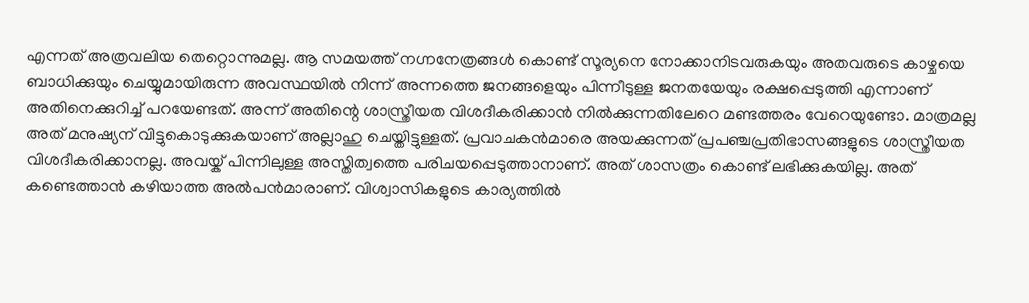എന്നത് അത്രവലിയ തെറ്റൊന്നുമല്ല. ആ സമയത്ത് നഗ്നനേത്രങ്ങള്‍ കൊണ്ട് സൂര്യനെ നോക്കാനിടവരുകയും അതവരുടെ കാഴ്ചയെ ബാധിക്കുയും ചെയ്യുമായിരുന്ന അവസ്ഥയില്‍ നിന്ന് അന്നത്തെ ജനങ്ങളെയും പിന്നീടുള്ള ജനതയേയും രക്ഷപ്പെടുത്തി എന്നാണ് അതിനെക്കുറിച്ച് പറയേണ്ടത്. അന്ന് അതിന്റെ ശാസ്ത്രീയത വിശദീകരിക്കാന്‍ നില്‍ക്കുന്നതിലേറെ മണ്ടത്തരം വേറെയുണ്ടോ. മാത്രമല്ല അത് മനുഷ്യന് വിട്ടുകൊടുക്കുകയാണ് അല്ലാഹു ചെയ്തിട്ടുള്ളത്. പ്രവാചകന്‍മാരെ അയക്കുന്നത് പ്രപഞ്ചപ്രതിഭാസങ്ങളുടെ ശാസ്ത്രീയത വിശദീകരിക്കാനല്ല. അവയ്ക് പിന്നിലുള്ള അസ്തിത്വത്തെ പരിചയപ്പെടുത്താനാണ്. അത് ശാസത്രം കൊണ്ട് ലഭിക്കുകയില്ല. അത് കണ്ടെത്താന്‍ കഴിയാത്ത അല്‍പന്‍മാരാണ്. വിശ്വാസികളുടെ കാര്യത്തില്‍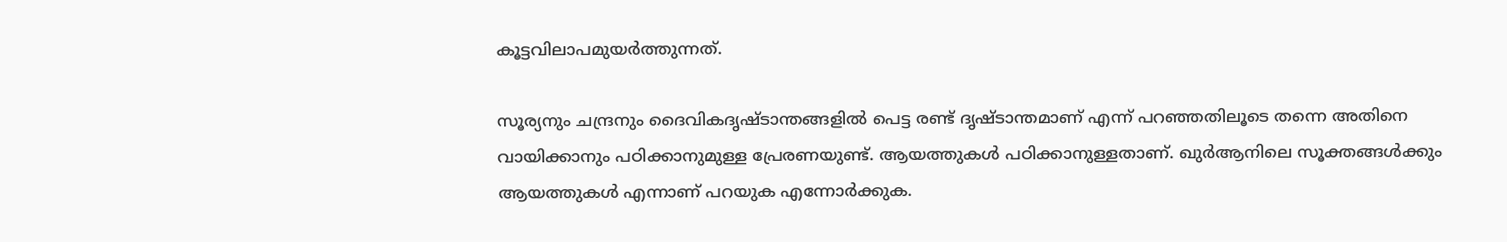കൂട്ടവിലാപമുയര്‍ത്തുന്നത്.

സൂര്യനും ചന്ദ്രനും ദൈവികദൃഷ്ടാന്തങ്ങളില്‍ പെട്ട രണ്ട് ദൃഷ്ടാന്തമാണ് എന്ന് പറഞ്ഞതിലൂടെ തന്നെ അതിനെ വായിക്കാനും പഠിക്കാനുമുള്ള പ്രേരണയുണ്ട്. ആയത്തുകള്‍ പഠിക്കാനുള്ളതാണ്. ഖുര്‍ആനിലെ സൂക്തങ്ങള്‍ക്കും ആയത്തുകള്‍ എന്നാണ് പറയുക എന്നോര്‍ക്കുക.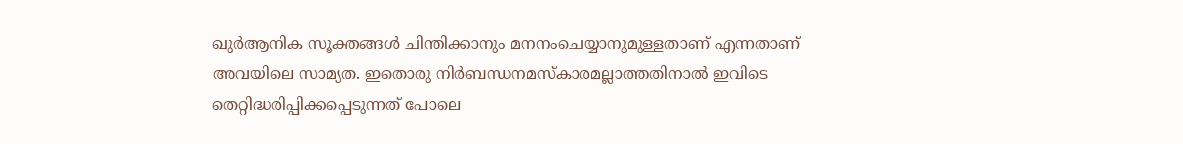ഖുര്‍ആനിക സൂക്തങ്ങള്‍ ചിന്തിക്കാനും മനനംചെയ്യാനുമുള്ളതാണ് എന്നതാണ് അവയിലെ സാമ്യത. ഇതൊരു നിര്‍ബന്ധനമസ്‌കാരമല്ലാത്തതിനാല്‍ ഇവിടെ തെറ്റിദ്ധരിപ്പിക്കപ്പെടുന്നത് പോലെ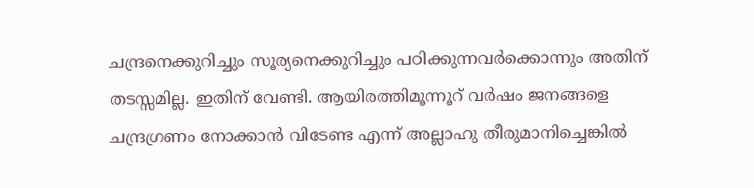ചന്ദ്രനെക്കുറിച്ചും സൂര്യനെക്കുറിച്ചും പഠിക്കുന്നവര്‍ക്കൊന്നും അതിന് തടസ്സമില്ല. ഇതിന് വേണ്ടി. ആയിരത്തിമൂന്നൂറ് വര്‍ഷം ജനങ്ങളെ ചന്ദ്രഗ്രണം നോക്കാന്‍ വിടേണ്ട എന്ന് അല്ലാഹു തീരുമാനിച്ചെങ്കില്‍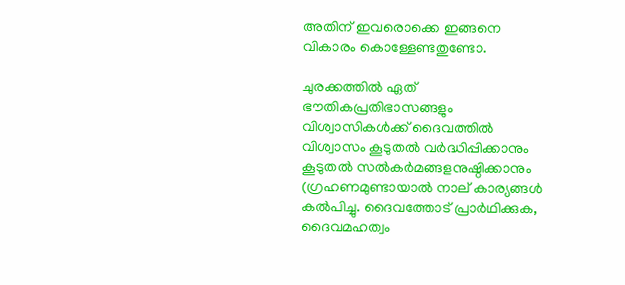അതിന് ഇവരൊക്കെ ഇങ്ങനെ വികാരം കൊള്ളേണ്ടതുണ്ടോ.

ചുരക്കത്തില്‍ ഏത് ഭൗതികപ്രതിഭാസങ്ങളും വിശ്വാസികള്‍ക്ക് ദൈവത്തില്‍ വിശ്വാസം കൂടുതല്‍ വര്‍ദ്ധിപ്പിക്കാനും കൂടുതല്‍ സല്‍കര്‍മങ്ങളനുഷ്ഠിക്കാനും (ഗ്രഹണമുണ്ടായാല്‍ നാല് കാര്യങ്ങള്‍ കല്‍പിച്ചു. ദൈവത്തോട് പ്രാര്‍ഥിക്കുക, ദൈവമഹത്വം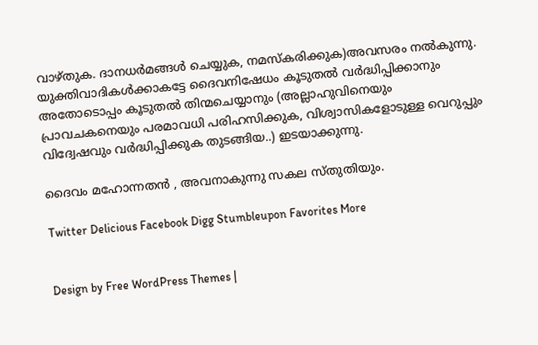വാഴ്തുക. ദാനധര്‍മങ്ങള്‍ ചെയ്യുക, നമസ്‌കരിക്കുക)അവസരം നല്‍കുന്നു. യുക്തിവാദികള്‍ക്കാകട്ടേ ദൈവനിഷേധം കൂടുതല്‍ വര്‍ദ്ധിപ്പിക്കാനും അതോടൊപ്പം കൂടുതല്‍ തിന്മചെയ്യാനും (അല്ലാഹുവിനെയും പ്രാവചകനെയും പരമാവധി പരിഹസിക്കുക, വിശ്വാസികളോടുള്ള വെറുപ്പും വിദ്വേഷവും വര്‍ദ്ധിപ്പിക്കുക തുടങ്ങിയ..) ഇടയാക്കുന്നു.

ദൈവം മഹോന്നതന്‍ ‍, അവനാകുന്നു സകല സ്തുതിയും.

Twitter Delicious Facebook Digg Stumbleupon Favorites More


Design by Free WordPress Themes |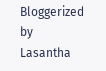Bloggerized by Lasantha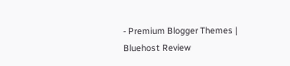- Premium Blogger Themes | Bluehost Review